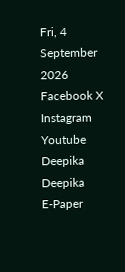Fri, 4 September 2026
Facebook X Instagram Youtube
Deepika
Deepika
E-Paper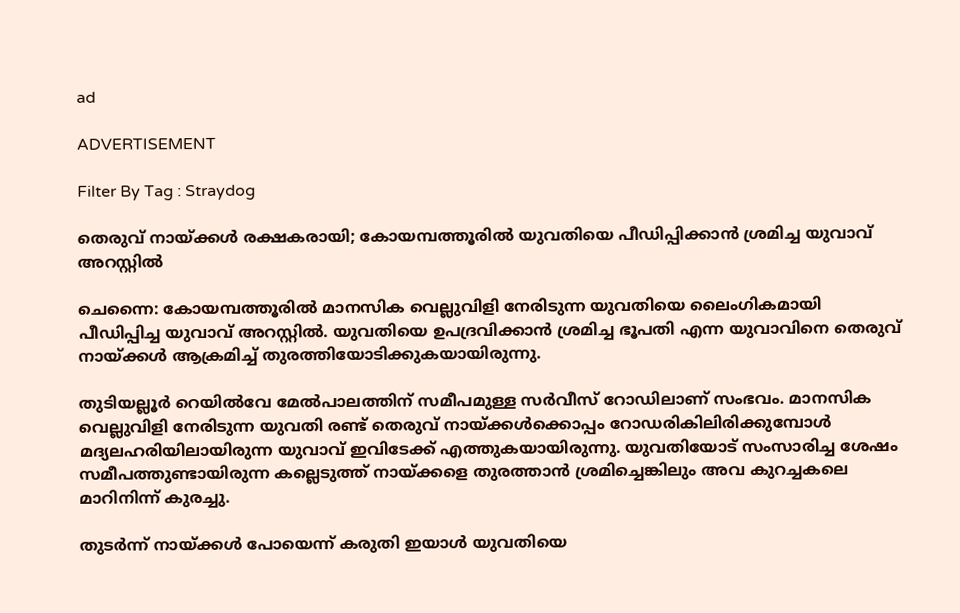ad

ADVERTISEMENT

Filter By Tag : Straydog

തെരുവ് നായ്ക്കൾ രക്ഷകരായി; കോയമ്പത്തൂരിൽ യുവതിയെ പീഡിപ്പിക്കാൻ ശ്രമിച്ച യുവാവ് അറസ്റ്റിൽ

ചെന്നൈ: കോയമ്പത്തൂരിൽ മാനസിക വെല്ലുവിളി നേരിടുന്ന യുവതിയെ ലൈംഗികമായി പീഡിപ്പിച്ച യുവാവ് അറസ്റ്റിൽ. യുവതിയെ ഉപദ്രവിക്കാൻ ശ്രമിച്ച ഭൂപതി എന്ന യുവാവിനെ തെരുവ് നായ്ക്കൾ ആക്രമിച്ച് തുരത്തിയോടിക്കുകയായിരുന്നു.

തുടിയല്ലൂർ റെയിൽവേ മേൽപാലത്തിന് സമീപമുള്ള സർവീസ് റോഡിലാണ് സംഭവം. മാനസിക വെല്ലുവിളി നേരിടുന്ന യുവതി രണ്ട് തെരുവ് നായ്ക്കൾക്കൊപ്പം റോഡരികിലിരിക്കുമ്പോൾ മദ്യലഹരിയിലായിരുന്ന യുവാവ് ഇവിടേക്ക് എത്തുകയായിരുന്നു. യുവതിയോട് സംസാരിച്ച ശേഷം സമീപത്തുണ്ടായിരുന്ന കല്ലെടുത്ത് നായ്ക്കളെ തുരത്താൻ ശ്രമിച്ചെങ്കിലും അവ കുറച്ചകലെ മാറിനിന്ന് കുരച്ചു.

തുടർന്ന് നായ്ക്കൾ പോയെന്ന് കരുതി ഇയാൾ യുവതിയെ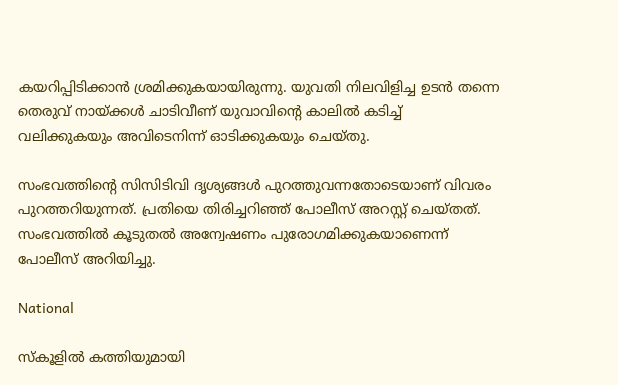കയറിപ്പിടിക്കാൻ ശ്രമിക്കുകയായിരുന്നു. യുവതി നിലവിളിച്ച ഉടൻ തന്നെ തെരുവ് നായ്ക്കൾ ചാടിവീണ് യുവാവിന്‍റെ കാലിൽ കടിച്ച് വലിക്കുകയും അവിടെനിന്ന് ഓടിക്കുകയും ചെയ്തു.

സംഭവത്തിന്‍റെ സിസിടിവി ദൃശ്യങ്ങൾ പുറത്തുവന്നതോടെയാണ് വിവരം പുറത്തറിയുന്നത്. പ്രതിയെ തിരിച്ചറിഞ്ഞ് പോലീസ് അറസ്റ്റ് ചെയ്തത്. സംഭവത്തിൽ കൂടുതൽ അന്വേഷണം പുരോഗമിക്കുകയാണെന്ന് പോലീസ് അറിയിച്ചു.

National

സ്‌കൂളിൽ കത്തിയുമായി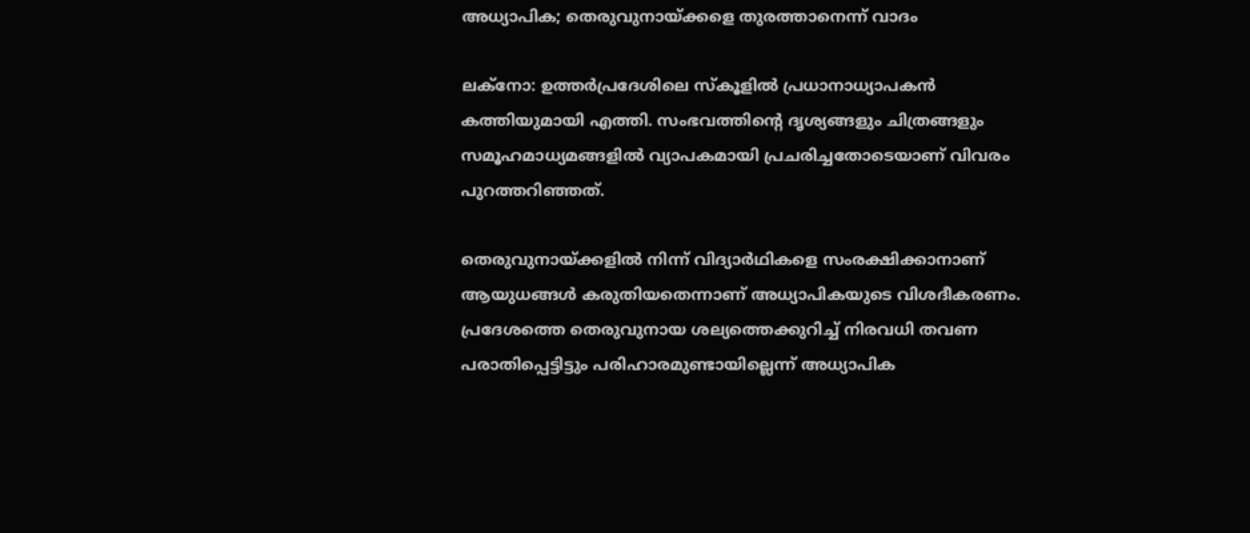അധ്യാപിക; തെരുവുനായ്ക്കളെ തുരത്താനെന്ന് വാദം

ലക്നോ: ഉത്തർപ്രദേശിലെ സ്‌കൂളിൽ പ്രധാനാധ്യാപകൻ കത്തിയുമായി എത്തി. സംഭവത്തിന്‍റെ ദൃശ്യങ്ങളും ചിത്രങ്ങളും സമൂഹമാധ്യമങ്ങളിൽ വ്യാപകമായി പ്രചരിച്ചതോടെയാണ് വിവരം പുറത്തറിഞ്ഞത്.

തെരുവുനായ്ക്കളിൽ നിന്ന് വിദ്യാർഥികളെ സംരക്ഷിക്കാനാണ് ആയുധങ്ങൾ കരുതിയതെന്നാണ് അധ്യാപികയുടെ വിശദീകരണം. പ്രദേശത്തെ തെരുവുനായ ശല്യത്തെക്കുറിച്ച് നിരവധി തവണ പരാതിപ്പെട്ടിട്ടും പരിഹാരമുണ്ടായില്ലെന്ന് അധ്യാപിക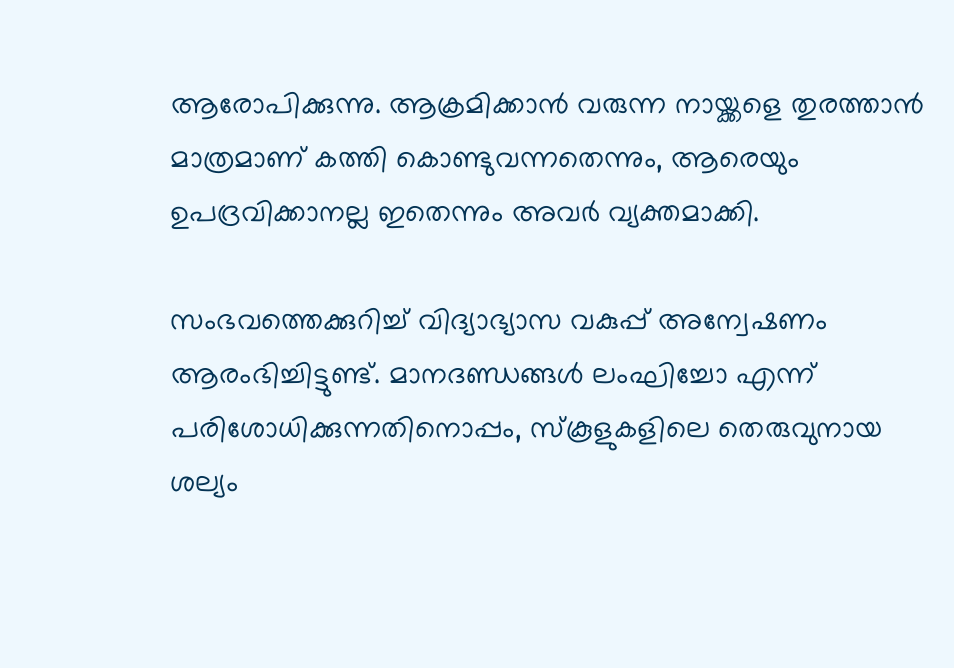ആരോപിക്കുന്നു. ആക്രമിക്കാൻ വരുന്ന നായ്ക്കളെ തുരത്താൻ മാത്രമാണ് കത്തി കൊണ്ടുവന്നതെന്നും, ആരെയും ഉപദ്രവിക്കാനല്ല ഇതെന്നും അവർ വ്യക്തമാക്കി.

സംഭവത്തെക്കുറിച്ച് വിദ്യാഭ്യാസ വകുപ്പ് അന്വേഷണം ആരംഭിച്ചിട്ടുണ്ട്. മാനദണ്ഡങ്ങൾ ലംഘിച്ചോ എന്ന് പരിശോധിക്കുന്നതിനൊപ്പം, സ്‌കൂളുകളിലെ തെരുവുനായ ശല്യം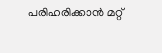പരിഹരിക്കാൻ മറ്റ്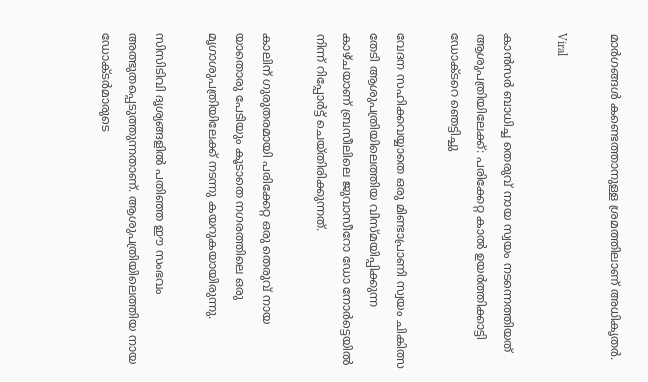മാർഗങ്ങൾ കണ്ടെത്താനുള്ള ശ്രമത്തിലാണ് അധികൃതർ.

Viral

കാൻസർ ബാധിച്ച തെരുവ് നായ സ്വയം നടന്നെത്തിയത് ആശുപത്രിയിലേക്ക്: പരിക്കേറ്റ കാൽ ഉയർത്തിക്കാട്ടി ഡോക്ടറെ ഞെട്ടിച്ചു

വേദന സഹിക്കവയ്യാതെ ഒരു മിണ്ടാപ്രാണി സ്വയം ചികിത്സ തേടി ആശുപത്രിയിലെത്തിയ വിസ്മയിപ്പിക്കുന്ന കാഴ്ചയാണ് ബ്രസീലിലെ ജുവാസീറോ ഡോ നോർട്ടെയിൽ നിന്ന് റിപ്പോർട്ട് ചെയ്തിരിക്കുന്നത്.

കാലിന് ഗുരുതരമായി പരിക്കേറ്റ ഒരു തെരുവ് നായ യാതൊരു പേടിയും കൂടാതെ നഗരത്തിലെ ഒരു മൃഗാശുപത്രിയിലേക്ക് നടന്നു കയറുകയായിരുന്നു.

സിസിടിവി ദൃശ്യങ്ങളിൽ പതിഞ്ഞ ഈ സംഭവം അത്ഭുതപ്പെടുത്തുന്നതാണ്. ആശുപത്രിയിലെത്തിയ നായ ഡോക്ടർമാരുടെ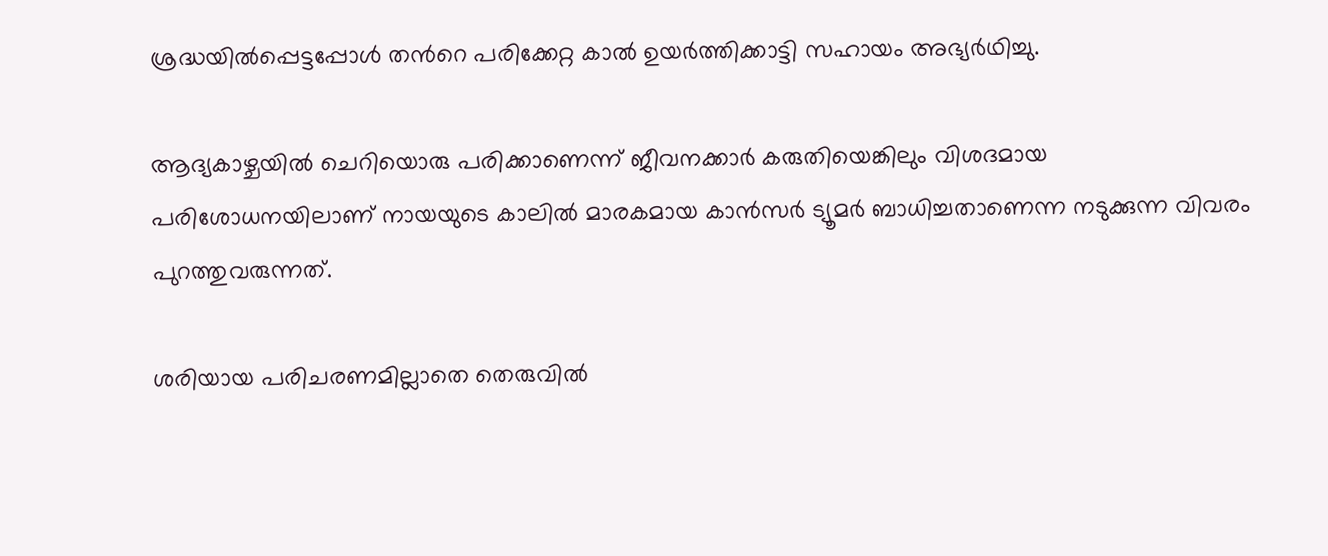ശ്രദ്ധയിൽപ്പെട്ടപ്പോൾ തന്‍റെ പരിക്കേറ്റ കാൽ ഉയർത്തിക്കാട്ടി സഹായം അഭ്യർഥിച്ചു.

ആദ്യകാഴ്ചയിൽ ചെറിയൊരു പരിക്കാണെന്ന് ജീവനക്കാർ കരുതിയെങ്കിലും വിശദമായ പരിശോധനയിലാണ് നായയുടെ കാലിൽ മാരകമായ കാൻസർ ട്യൂമർ ബാധിച്ചതാണെന്ന നടുക്കുന്ന വിവരം പുറത്തുവരുന്നത്.

ശരിയായ പരിചരണമില്ലാതെ തെരുവിൽ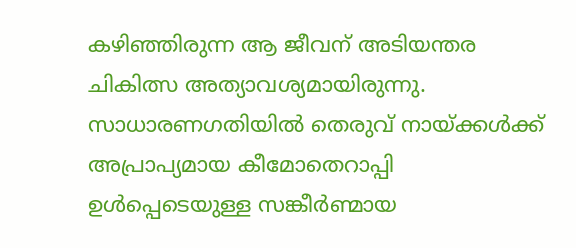കഴിഞ്ഞിരുന്ന ആ ജീവന് അടിയന്തര ചികിത്സ അത്യാവശ്യമായിരുന്നു. സാധാരണഗതിയിൽ തെരുവ് നായ്ക്കൾക്ക് അപ്രാപ്യമായ കീമോതെറാപ്പി ഉൾപ്പെടെയുള്ള സങ്കീർണ്മായ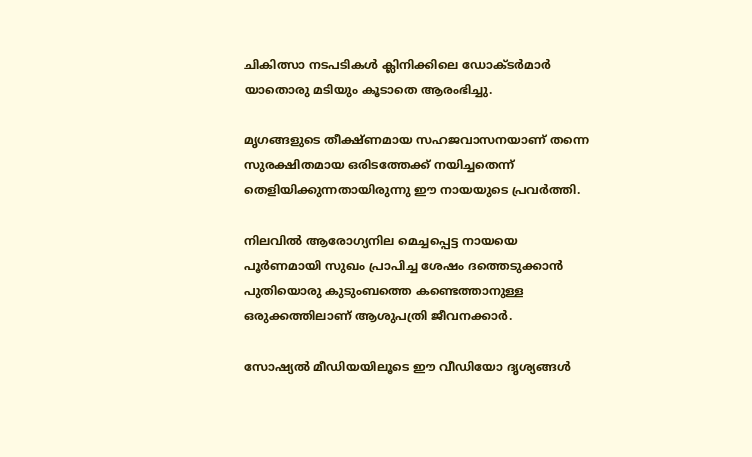ചികിത്സാ നടപടികൾ ക്ലിനിക്കിലെ ഡോക്ടർമാർ യാതൊരു മടിയും കൂടാതെ ആരംഭിച്ചു.

മൃഗങ്ങളുടെ തീക്ഷ്ണമായ സഹജവാസനയാണ് തന്നെ സുരക്ഷിതമായ ഒരിടത്തേക്ക് നയിച്ചതെന്ന് തെളിയിക്കുന്നതായിരുന്നു ഈ നായയുടെ പ്രവർത്തി.

നിലവിൽ ആരോഗ്യനില മെച്ചപ്പെട്ട നായയെ പൂർണമായി സുഖം പ്രാപിച്ച ശേഷം ദത്തെടുക്കാൻ പുതിയൊരു കുടുംബത്തെ കണ്ടെത്താനുള്ള ഒരുക്കത്തിലാണ് ആശുപത്രി ജീവനക്കാർ.

സോഷ്യൽ മീഡിയയിലൂടെ ഈ വീഡിയോ ദൃശ്യങ്ങൾ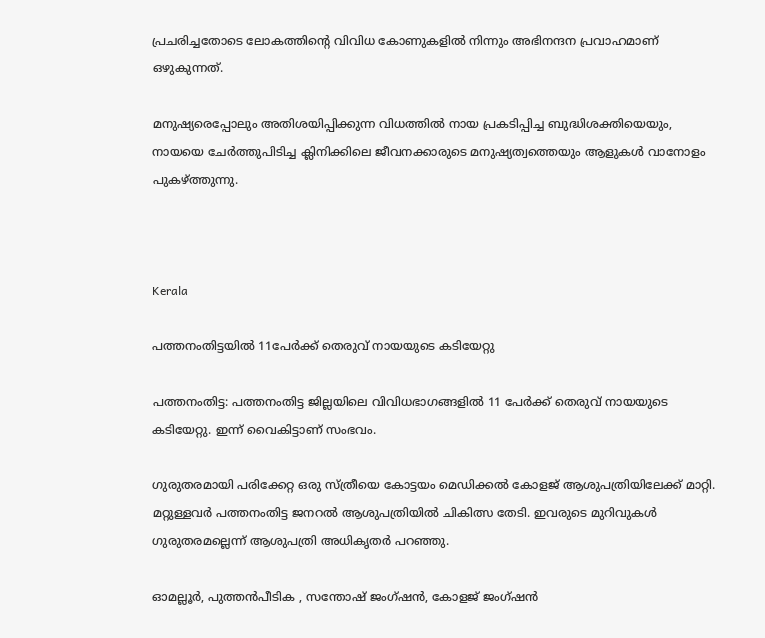പ്രചരിച്ചതോടെ ലോകത്തിന്‍റെ വിവിധ കോണുകളിൽ നിന്നും അഭിനന്ദന പ്രവാഹമാണ് ഒഴുകുന്നത്.

മനുഷ്യരെപ്പോലും അതിശയിപ്പിക്കുന്ന വിധത്തിൽ നായ പ്രകടിപ്പിച്ച ബുദ്ധിശക്തിയെയും, നായയെ ചേർത്തുപിടിച്ച ക്ലിനിക്കിലെ ജീവനക്കാരുടെ മനുഷ്യത്വത്തെയും ആളുകൾ വാനോളം പുകഴ്ത്തുന്നു.



Kerala

പത്തനംതിട്ടയിൽ 11പേർക്ക് തെരുവ് നായയുടെ കടിയേറ്റു

പത്തനംതിട്ട: പത്തനംതിട്ട ജില്ലയിലെ വിവിധഭാഗങ്ങളിൽ 11 പേർക്ക് തെരുവ് നായയുടെ കടിയേറ്റു. ഇന്ന് വൈകിട്ടാണ് സംഭവം.

ഗുരുതരമായി പരിക്കേറ്റ ഒരു സ്ത്രീയെ കോട്ടയം മെഡിക്കൽ കോളജ് ആശുപത്രിയിലേക്ക് മാറ്റി. മറ്റുള്ളവർ പത്തനംതിട്ട ജനറൽ ആശുപത്രിയിൽ ചികിത്സ തേടി. ഇവരുടെ മുറിവുകൾ ഗുരുതരമല്ലെന്ന് ആശുപത്രി അധികൃതർ പറഞ്ഞു.

ഓമല്ലൂർ, പുത്തൻപീടിക , സന്തോഷ് ജംഗ്ഷൻ, കോളജ് ജംഗ്ഷൻ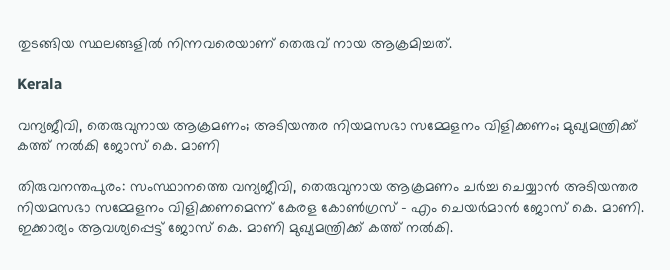തുടങ്ങിയ സ്ഥലങ്ങളിൽ നിന്നവരെയാണ് തെരുവ് നായ ആക്രമിച്ചത്.

Kerala

വന്യജീവി, തെരുവുനായ ആക്രമണം; അടിയന്തര നിയമസഭാ സമ്മേളനം വിളിക്കണം; മുഖ്യമന്ത്രിക്ക് കത്ത് നൽകി ജോസ് കെ. മാണി

തിരുവനന്തപുരം: സംസ്ഥാനത്തെ വന്യജീവി, തെരുവുനായ ആക്രമണം ചർച്ച ചെയ്യാൻ അടിയന്തര നിയമസഭാ സമ്മേളനം വിളിക്കണമെന്ന് കേരള കോണ്‍ഗ്രസ് - എം ചെയർമാൻ ജോസ് കെ. മാണി. ഇക്കാര്യം ആവശ്യപ്പെട്ട് ജോസ് കെ. മാണി മുഖ്യമന്ത്രിക്ക് കത്ത് നൽകി.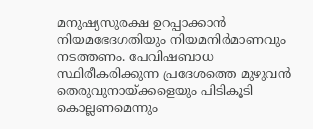മനുഷ്യസുരക്ഷ ഉറപ്പാക്കാൻ നിയമഭേദഗതിയും നിയമനിർമാണവും നടത്തണം. പേവിഷബാധ സ്ഥിരീകരിക്കുന്ന പ്രദേശത്തെ മുഴുവൻ തെരുവുനായ്ക്കളെയും പിടികൂടി കൊല്ലണമെന്നും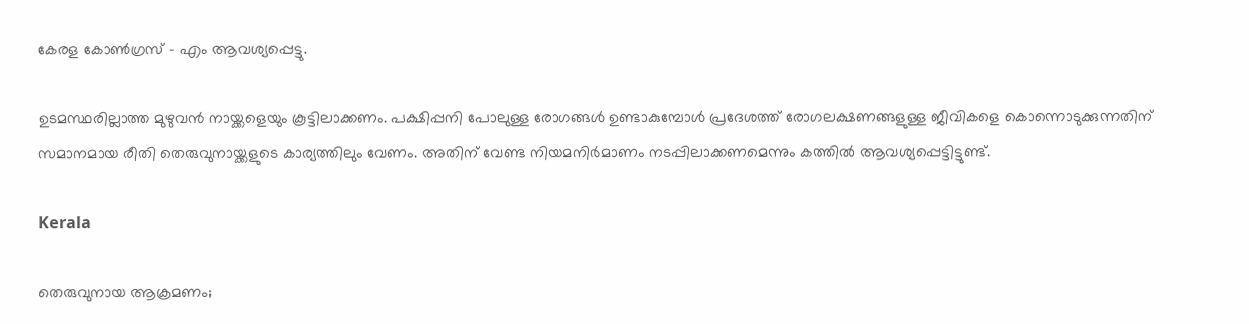കേരള കോണ്‍ഗ്രസ് - എം ആവശ്യപ്പെട്ടു.

ഉടമസ്ഥരില്ലാത്ത മുഴുവന്‍ നായ്ക്കളെയും കൂട്ടിലാക്കണം. പക്ഷിപ്പനി പോലുള്ള രോഗങ്ങള്‍ ഉണ്ടാകുമ്പോള്‍ പ്രദേശത്ത് രോഗലക്ഷണങ്ങളുള്ള ജീവികളെ കൊ‌ന്നൊടുക്കുന്നതിന് സമാനമായ രീതി തെരുവുനായ്ക്കളുടെ കാര്യത്തിലും വേണം. അതിന് വേണ്ട നിയമനിര്‍മാണം നടപ്പിലാക്കണമെന്നും കത്തില്‍ ആവശ്യപ്പെട്ടിട്ടുണ്ട്.

Kerala

തെരുവുനായ ആക്രമണം;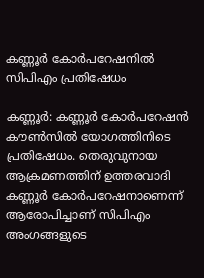കണ്ണൂര്‍ കോര്‍പറേഷനില്‍ സിപിഎം പ്രതിഷേധം

കണ്ണൂര്‍: കണ്ണൂര്‍ കോര്‍പറേഷന്‍ കൗണ്‍സില്‍ യോഗത്തിനിടെ പ്രതിഷേധം. തെരുവുനായ ആക്രമണത്തിന് ഉത്തരവാദി കണ്ണൂര്‍ കോര്‍പറേഷനാണെന്ന് ആരോപിച്ചാണ് സിപിഎം അംഗങ്ങളുടെ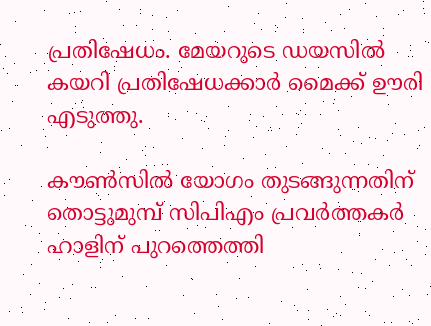പ്രതിഷേധം. മേയറുടെ ഡയസില്‍ കയറി പ്രതിഷേധക്കാർ മൈക്ക് ഊരി എടുത്തു.

കൗണ്‍സില്‍ യോഗം തുടങ്ങുന്നതിന് തൊട്ടുമുമ്പ് സിപിഎം പ്രവര്‍ത്തകര്‍ ഹാളിന് പുറത്തെത്തി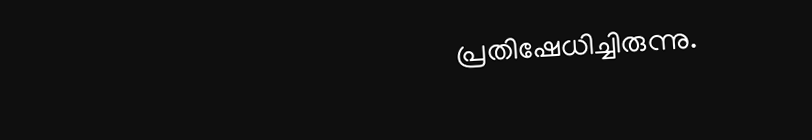പ്രതിഷേധിച്ചിരുന്നു.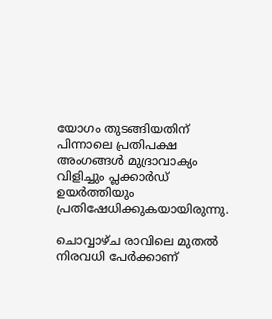യോഗം തുടങ്ങിയതിന് പിന്നാലെ പ്രതിപക്ഷ അംഗങ്ങള്‍ മുദ്രാവാക്യം വിളിച്ചും പ്ലക്കാര്‍ഡ് ഉയര്‍ത്തിയും പ്രതിഷേധിക്കുകയായിരുന്നു.

ചൊവ്വാഴ്ച രാവിലെ മുതല്‍ നിരവധി പേര്‍ക്കാണ്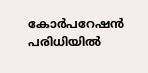കോര്‍പറേഷന്‍ പരിധിയില്‍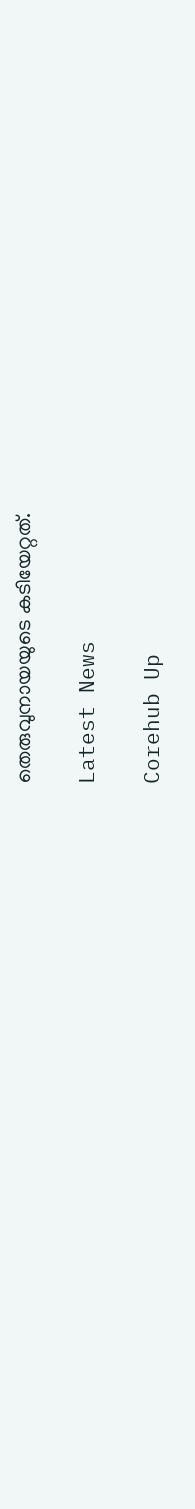തെരുവുനായയുടെ കടിയേറ്റത്.

Latest News

Corehub Up